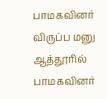பாமகவினர் விருப்ப மனு
ஆத்தூரில் பாமகவினர்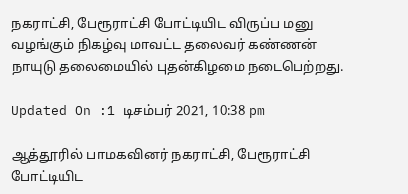நகராட்சி, பேரூராட்சி போட்டியிட விருப்ப மனு வழங்கும் நிகழ்வு மாவட்ட தலைவர் கண்ணன் நாயுடு தலைமையில் புதன்கிழமை நடைபெற்றது.

Updated On :1 டிசம்பர் 2021, 10:38 pm

ஆத்தூரில் பாமகவினர் நகராட்சி, பேரூராட்சி போட்டியிட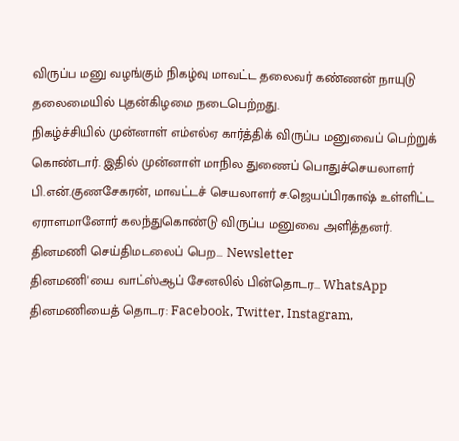விருப்ப மனு வழங்கும் நிகழ்வு மாவட்ட தலைவர் கண்ணன் நாயுடு தலைமையில் புதன்கிழமை நடைபெற்றது.
நிகழ்ச்சியில் முன்னாள் எம்எல்ஏ கார்த்திக் விருப்ப மனுவைப் பெற்றுக் கொண்டார். இதில் முன்னாள் மாநில துணைப் பொதுச்செயலாளர் பி.என்.குணசேகரன், மாவட்டச் செயலாளர் ச.ஜெயப்பிரகாஷ் உள்ளிட்ட ஏராளமானோர் கலந்துகொண்டு விருப்ப மனுவை அளித்தனர்.
தினமணி செய்திமடலைப் பெற... Newsletter
தினமணி'யை வாட்ஸ்ஆப் சேனலில் பின்தொடர... WhatsApp
தினமணியைத் தொடர: Facebook, Twitter, Instagram,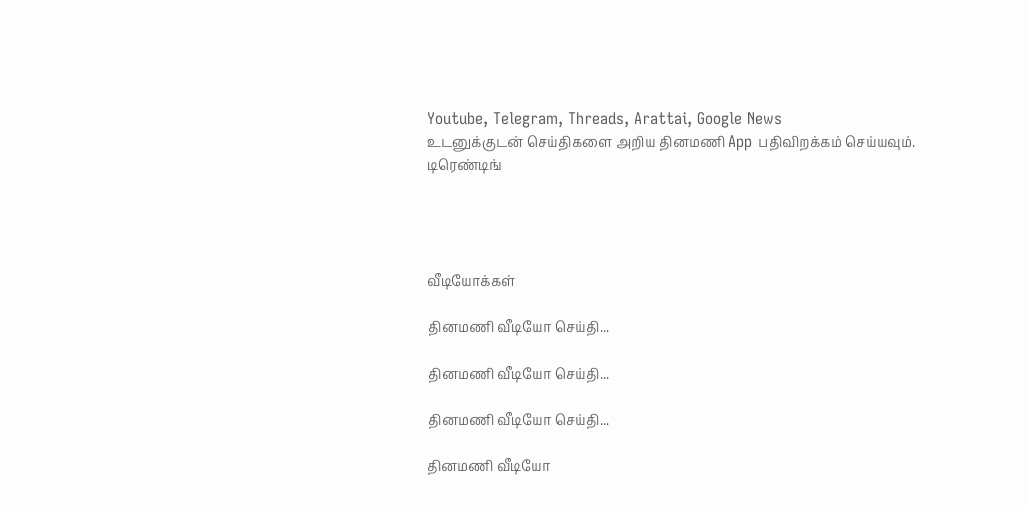Youtube, Telegram, Threads, Arattai, Google News
உடனுக்குடன் செய்திகளை அறிய தினமணி App பதிவிறக்கம் செய்யவும்.
டிரெண்டிங்




வீடியோக்கள்

தினமணி வீடியோ செய்தி...

தினமணி வீடியோ செய்தி...

தினமணி வீடியோ செய்தி...

தினமணி வீடியோ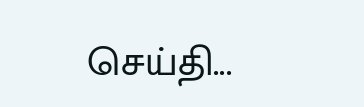செய்தி...